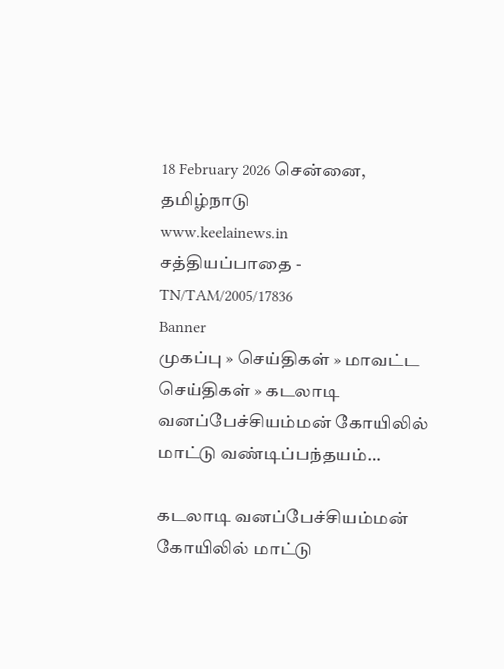18 February 2026 சென்னை, தமிழ்நாடு
www.keelainews.in
சத்தியப்பாதை - TN/TAM/2005/17836
Banner
முகப்பு » செய்திகள் » மாவட்ட செய்திகள் » கடலாடி வனப்பேச்சியம்மன் கோயிலில் மாட்டு வண்டிப்பந்தயம்…

கடலாடி வனப்பேச்சியம்மன் கோயிலில் மாட்டு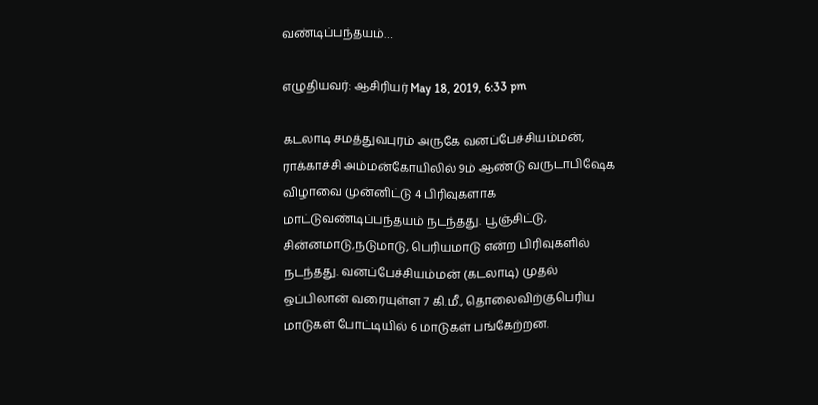வண்டிப்பந்தயம்…

எழுதியவர்: ஆசிரியர் May 18, 2019, 6:33 pm

கடலாடி சமத்துவபுரம் அருகே வனப்பேச்சியம்மன், ராக்காச்சி அம்மன்கோயிலில் 9ம் ஆண்டு வருடாபிஷேக விழாவை முன்னிட்டு 4 பிரிவுகளாக மாட்டுவண்டிப்பந்தயம் நடந்தது. பூஞ்சிட்டு, சின்னமாடு,நடுமாடு, பெரியமாடு என்ற பிரிவுகளில் நடந்தது. வனப்பேச்சியம்மன் (கடலாடி) முதல் ஒப்பிலான் வரையுள்ள 7 கி.மீ., தொலைவிற்குபெரிய மாடுகள் போட்டியில் 6 மாடுகள் பங்கேற்றன.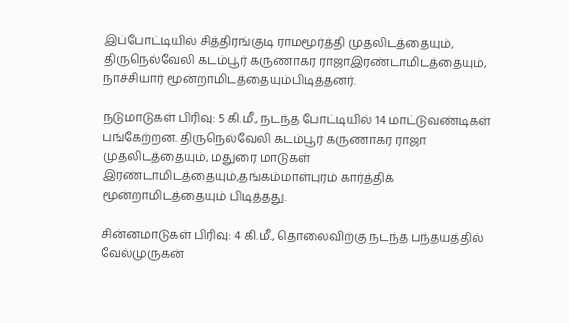இப்போட்டியில் சித்திரங்குடி ராமமூர்த்தி முதலிடத்தையும், திருநெல்வேலி கடம்பூர் கருணாகர ராஜாஇரண்டாமிடத்தையும், நாச்சியார் மூன்றாமிடத்தையும்பிடித்தனர்.

நடுமாடுகள் பிரிவு: 5 கி.மீ., நடந்த போட்டியில் 14 மாட்டுவண்டிகள் பங்கேற்றன. திருநெல்வேலி கடம்பூர் கருணாகர ராஜா முதலிடத்தையும், மதுரை மாடுகள் இரண்டாமிடத்தையும்,தங்கம்மாள்புரம் கார்த்திக் மூன்றாமிடத்தையும் பிடித்தது.

சின்னமாடுகள் பிரிவு: 4 கி.மீ., தொலைவிற்கு நடந்த பந்தயத்தில் வேல்முருகன்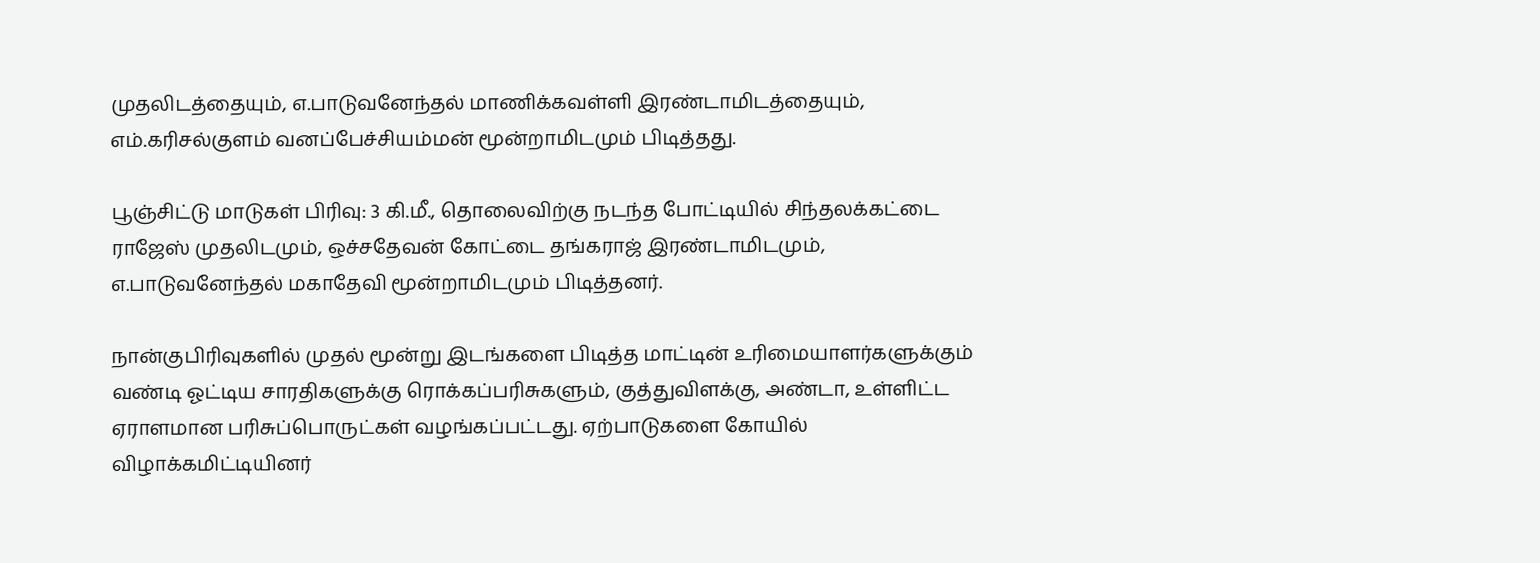முதலிடத்தையும், எ.பாடுவனேந்தல் மாணிக்கவள்ளி இரண்டாமிடத்தையும், எம்.கரிசல்குளம் வனப்பேச்சியம்மன் மூன்றாமிடமும் பிடித்தது.

பூஞ்சிட்டு மாடுகள் பிரிவு: 3 கி.மீ., தொலைவிற்கு நடந்த போட்டியில் சிந்தலக்கட்டை ராஜேஸ் முதலிடமும், ஒச்சதேவன் கோட்டை தங்கராஜ் இரண்டாமிடமும், எ.பாடுவனேந்தல் மகாதேவி மூன்றாமிடமும் பிடித்தனர்.

நான்குபிரிவுகளில் முதல் மூன்று இடங்களை பிடித்த மாட்டின் உரிமையாளர்களுக்கும் வண்டி ஓட்டிய சாரதிகளுக்கு ரொக்கப்பரிசுகளும், குத்துவிளக்கு, அண்டா, உள்ளிட்ட ஏராளமான பரிசுப்பொருட்கள் வழங்கப்பட்டது. ஏற்பாடுகளை கோயில் விழாக்கமிட்டியினர்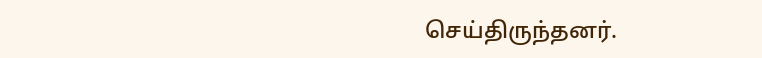செய்திருந்தனர்.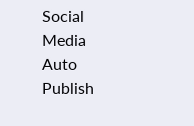Social Media Auto Publish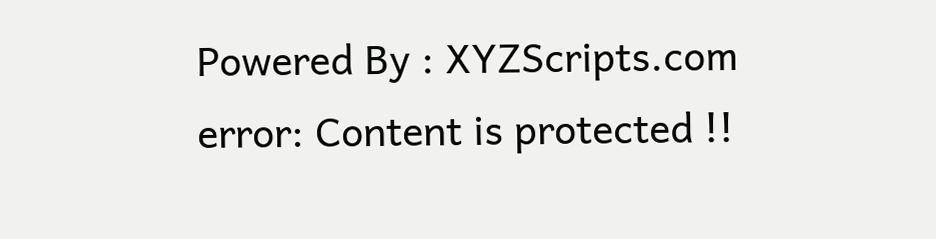Powered By : XYZScripts.com
error: Content is protected !!